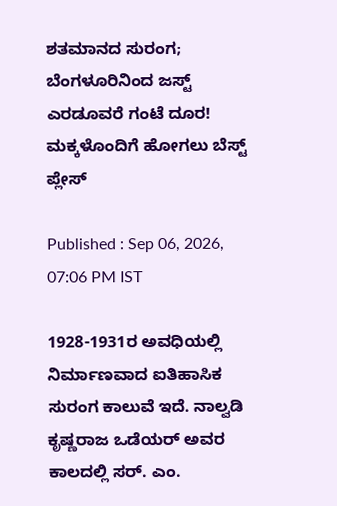ಶತಮಾನದ ಸುರಂಗ; ಬೆಂಗಳೂರಿನಿಂದ ಜಸ್ಟ್ ಎರಡೂವರೆ ಗಂಟೆ ದೂರ! ಮಕ್ಕಳೊಂದಿಗೆ ಹೋಗಲು ಬೆಸ್ಟ್ ಪ್ಲೇಸ್

Published : Sep 06, 2026, 07:06 PM IST

1928-1931ರ ಅವಧಿಯಲ್ಲಿ ನಿರ್ಮಾಣವಾದ ಐತಿಹಾಸಿಕ ಸುರಂಗ ಕಾಲುವೆ ಇದೆ. ನಾಲ್ವಡಿ ಕೃಷ್ಣರಾಜ ಒಡೆಯರ್ ಅವರ ಕಾಲದಲ್ಲಿ ಸರ್. ಎಂ.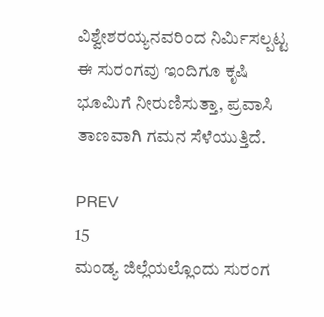ವಿಶ್ವೇಶರಯ್ಯನವರಿಂದ ನಿರ್ಮಿಸಲ್ಪಟ್ಟ ಈ ಸುರಂಗವು ಇಂದಿಗೂ ಕೃಷಿ ಭೂಮಿಗೆ ನೀರುಣಿಸುತ್ತಾ, ಪ್ರವಾಸಿ ತಾಣವಾಗಿ ಗಮನ ಸೆಳೆಯುತ್ತಿದೆ.

PREV
15
ಮಂಡ್ಯ ಜಿಲ್ಲೆಯಲ್ಲೊಂದು ಸುರಂಗ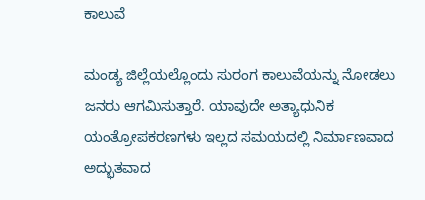ಕಾಲುವೆ

ಮಂಡ್ಯ ಜಿಲ್ಲೆಯಲ್ಲೊಂದು ಸುರಂಗ ಕಾಲುವೆಯನ್ನು ನೋಡಲು ಜನರು ಆಗಮಿಸುತ್ತಾರೆ. ಯಾವುದೇ ಅತ್ಯಾಧುನಿಕ ಯಂತ್ರೋಪಕರಣಗಳು ಇಲ್ಲದ ಸಮಯದಲ್ಲಿ ನಿರ್ಮಾಣವಾದ ಅದ್ಭುತವಾದ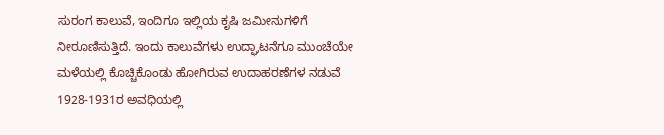ಸುರಂಗ ಕಾಲುವೆ, ಇಂದಿಗೂ ಇಲ್ಲಿಯ ಕೃಷಿ ಜಮೀನುಗಳಿಗೆ ನೀರೂಣಿಸುತ್ತಿದೆ. ಇಂದು ಕಾಲುವೆಗಳು ಉದ್ಘಾಟನೆಗೂ ಮುಂಚೆಯೇ ಮಳೆಯಲ್ಲಿ ಕೊಚ್ಚಿಕೊಂಡು ಹೋಗಿರುವ ಉದಾಹರಣೆಗಳ ನಡುವೆ 1928-1931ರ ಅವಧಿಯಲ್ಲಿ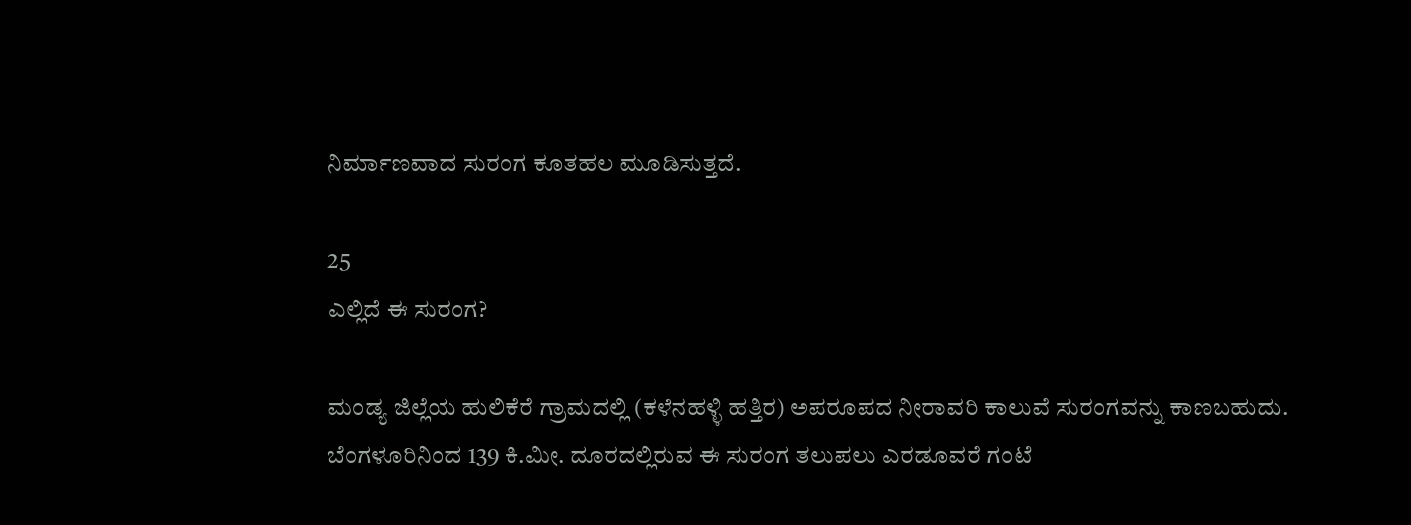ನಿರ್ಮಾಣವಾದ ಸುರಂಗ ಕೂತಹಲ ಮೂಡಿಸುತ್ತದೆ.

25
ಎಲ್ಲಿದೆ ಈ ಸುರಂಗ?

ಮಂಡ್ಯ ಜಿಲ್ಲೆಯ ಹುಲಿಕೆರೆ ಗ್ರಾಮದಲ್ಲಿ (ಕಳೆನಹಳ್ಳಿ ಹತ್ತಿರ) ಅಪರೂಪದ ನೀರಾವರಿ ಕಾಲುವೆ ಸುರಂಗವನ್ನು ಕಾಣಬಹುದು. ಬೆಂಗಳೂರಿನಿಂದ 139 ಕಿ.ಮೀ. ದೂರದಲ್ಲಿರುವ ಈ ಸುರಂಗ ತಲುಪಲು ಎರಡೂವರೆ ಗಂಟೆ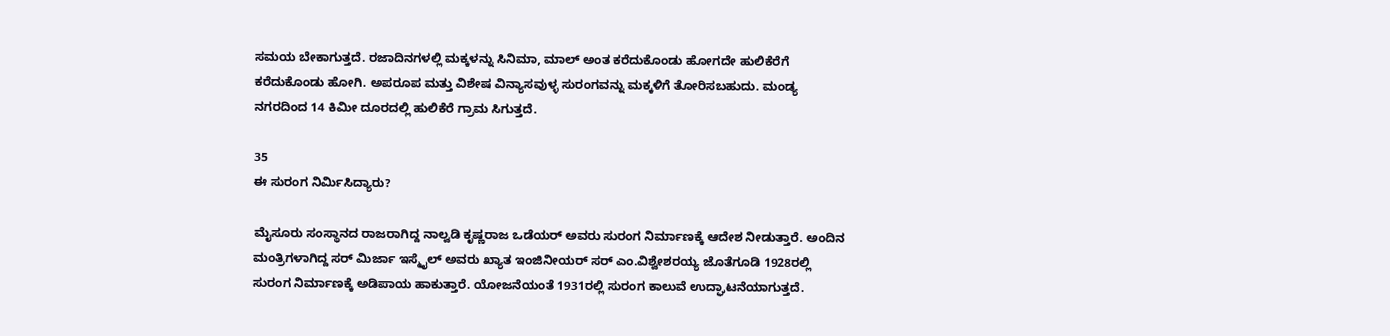ಸಮಯ ಬೇಕಾಗುತ್ತದೆ. ರಜಾದಿನಗಳಲ್ಲಿ ಮಕ್ಕಳನ್ನು ಸಿನಿಮಾ, ಮಾಲ್ ಅಂತ ಕರೆದುಕೊಂಡು ಹೋಗದೇ ಹುಲಿಕೆರೆಗೆ ಕರೆದುಕೊಂಡು ಹೋಗಿ. ಅಪರೂಪ ಮತ್ತು ವಿಶೇಷ ವಿನ್ಯಾಸವುಳ್ಳ ಸುರಂಗವನ್ನು ಮಕ್ಕಳಿಗೆ ತೋರಿಸಬಹುದು. ಮಂಡ್ಯ ನಗರದಿಂದ 14 ಕಿಮೀ ದೂರದಲ್ಲಿ ಹುಲಿಕೆರೆ ಗ್ರಾಮ ಸಿಗುತ್ತದೆ.

35
ಈ ಸುರಂಗ ನಿರ್ಮಿಸಿದ್ಯಾರು?

ಮೈಸೂರು ಸಂಸ್ಥಾನದ ರಾಜರಾಗಿದ್ದ ನಾಲ್ವಡಿ ಕೃಷ್ಣರಾಜ ಒಡೆಯರ್ ಅವರು ಸುರಂಗ ನಿರ್ಮಾಣಕ್ಕೆ ಆದೇಶ ನೀಡುತ್ತಾರೆ. ಅಂದಿನ ಮಂತ್ರಿಗಳಾಗಿದ್ದ ಸರ್ ಮಿರ್ಜಾ ಇಸ್ಮೈಲ್ ಅವರು ಖ್ಯಾತ ಇಂಜಿನೀಯರ್ ಸರ್ ಎಂ.ವಿಶ್ವೇಶರಯ್ಯ ಜೊತೆಗೂಡಿ 1928ರಲ್ಲಿ ಸುರಂಗ ನಿರ್ಮಾಣಕ್ಕೆ ಅಡಿಪಾಯ ಹಾಕುತ್ತಾರೆ. ಯೋಜನೆಯಂತೆ 1931ರಲ್ಲಿ ಸುರಂಗ ಕಾಲುವೆ ಉದ್ಘಾಟನೆಯಾಗುತ್ತದೆ.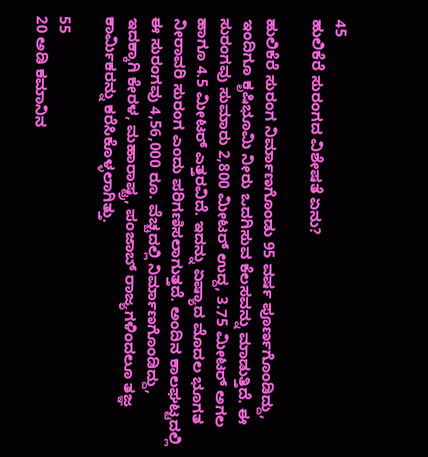45
ಹುಲಿಕೆರೆ ಸುರಂಗದ ವಿಶೇಷತೆ ಏನು?

ಹುಲಿಕೆರೆ ಸುರಂಗ ನಿರ್ಮಾಣಗೊಂಡು 95 ವರ್ಷ ಪೂರ್ಣಗೊಂಡಿದ್ದು, ಇಂದಿಗೂ ಕೃಷಿಭೂಮಿ ನೀರು ಒದಗಿಸುವ ಕೆಲಸವನ್ನು ಮಾಡುತ್ತಿದೆ. ಈ ಸುರಂಗವು ಸುಮಾರು 2,800 ಮೀಟರ್ ಉದ್ದ, 3.75 ಮೀಟರ್ ಅಗಲ ಹಾಗೂ 4.5 ಮೀಟರ್ ಎತ್ತರವಿದೆ. ಇದನ್ನು ಏಷ್ಯಾದ ಮೊದಲ ಭೂಗತ ನೀರಾವರಿ ಸುರಂಗ ಎಂದು ಪರಿಗಣಿಸಲಾಗುತ್ತದೆ. ಅಂದಿನ ಕಾಲಘಟ್ಟದಲ್ಲಿ ಈ ಸುರಂಗವು 4,56,000 ರೂ. ವೆಚ್ಚದಲ್ಲಿ ನಿರ್ಮಾಣಗೊಂಡಿದ್ದು, ಇದಕ್ಕಾಗಿ ಕೇರಳ, ಮಹಾರಾಷ್ಟ್ರ, ಪಂಜಾಬ್‌ ರಾಜ್ಯಗಳಿಂದಲೂ ತಜ್ಞ ಕಾರ್ಮಿಕರನ್ನು ಕರೆಸಿಕೊಳ್ಳಲಾಗಿತ್ತು.

55
20 ಅಡಿ ಕಮಾನಿನ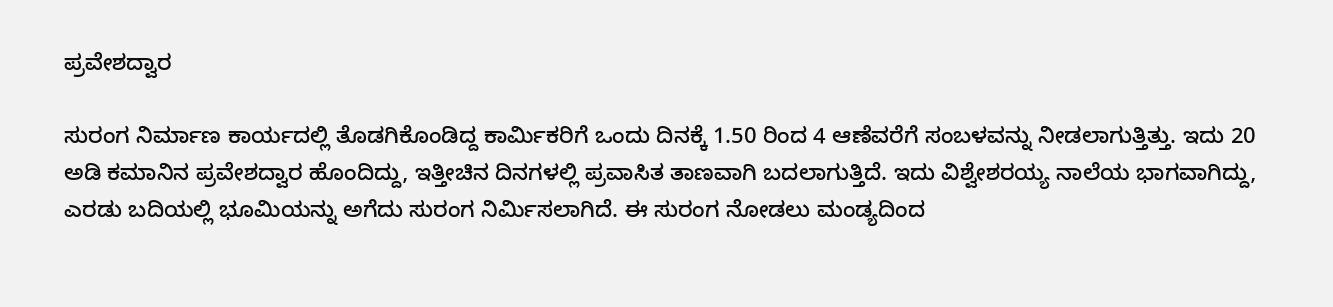ಪ್ರವೇಶದ್ವಾರ

ಸುರಂಗ ನಿರ್ಮಾಣ ಕಾರ್ಯದಲ್ಲಿ ತೊಡಗಿಕೊಂಡಿದ್ದ ಕಾರ್ಮಿಕರಿಗೆ ಒಂದು ದಿನಕ್ಕೆ 1.50 ರಿಂದ 4 ಆಣೆವರೆಗೆ ಸಂಬಳವನ್ನು ನೀಡಲಾಗುತ್ತಿತ್ತು. ಇದು 20 ಅಡಿ ಕಮಾನಿನ ಪ್ರವೇಶದ್ವಾರ ಹೊಂದಿದ್ದು, ಇತ್ತೀಚಿನ ದಿನಗಳಲ್ಲಿ ಪ್ರವಾಸಿತ ತಾಣವಾಗಿ ಬದಲಾಗುತ್ತಿದೆ. ಇದು ವಿಶ್ವೇಶರಯ್ಯ ನಾಲೆಯ ಭಾಗವಾಗಿದ್ದು, ಎರಡು ಬದಿಯಲ್ಲಿ ಭೂಮಿಯನ್ನು ಅಗೆದು ಸುರಂಗ ನಿರ್ಮಿಸಲಾಗಿದೆ. ಈ ಸುರಂಗ ನೋಡಲು ಮಂಡ್ಯದಿಂದ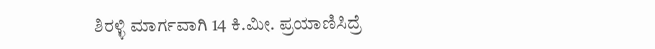ಶಿರಳ್ಳಿ ಮಾರ್ಗವಾಗಿ 14 ಕಿ.ಮೀ. ಪ್ರಯಾಣಿಸಿದ್ರೆ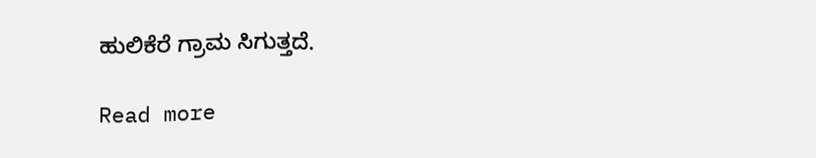ಹುಲಿಕೆರೆ ಗ್ರಾಮ ಸಿಗುತ್ತದೆ.

Read more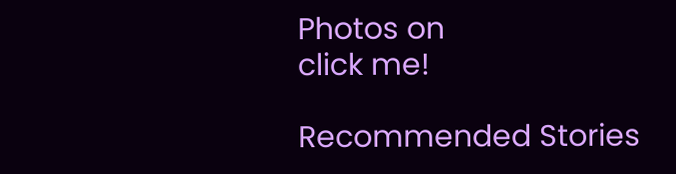Photos on
click me!

Recommended Stories